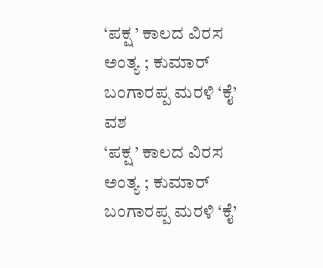‘ಪಕ್ಷ ’ ಕಾಲದ ವಿರಸ ಅಂತ್ಯ ; ಕುಮಾರ್ ಬಂಗಾರಪ್ಪ ಮರಳಿ ‘ಕೈ’ ವಶ
‘ಪಕ್ಷ ’ ಕಾಲದ ವಿರಸ ಅಂತ್ಯ ; ಕುಮಾರ್ ಬಂಗಾರಪ್ಪ ಮರಳಿ ‘ಕೈ’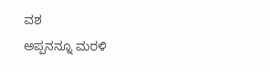ವಶ
ಅಪ್ಪನನ್ನೂ ಮರಳಿ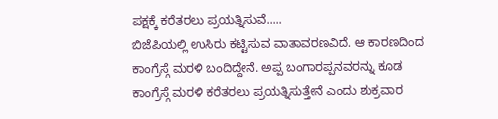ಪಕ್ಷಕ್ಕೆ ಕರೆತರಲು ಪ್ರಯತ್ನಿಸುವೆ.....
ಬಿಜೆಪಿಯಲ್ಲಿ ಉಸಿರು ಕಟ್ಟಿಸುವ ವಾತಾವರಣವಿದೆ. ಆ ಕಾರಣದಿಂದ ಕಾಂಗ್ರೆಸ್ಗೆ ಮರಳಿ ಬಂದಿದ್ದೇನೆ. ಅಪ್ಪ ಬಂಗಾರಪ್ಪನವರನ್ನು ಕೂಡ ಕಾಂಗ್ರೆಸ್ಗೆ ಮರಳಿ ಕರೆತರಲು ಪ್ರಯತ್ನಿಸುತ್ತೇನೆ ಎಂದು ಶುಕ್ರವಾರ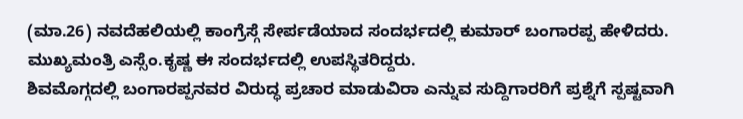(ಮಾ.26) ನವದೆಹಲಿಯಲ್ಲಿ ಕಾಂಗ್ರೆಸ್ಗೆ ಸೇರ್ಪಡೆಯಾದ ಸಂದರ್ಭದಲ್ಲಿ ಕುಮಾರ್ ಬಂಗಾರಪ್ಪ ಹೇಳಿದರು. ಮುಖ್ಯಮಂತ್ರಿ ಎಸ್ಸೆಂ.ಕೃಷ್ಣ ಈ ಸಂದರ್ಭದಲ್ಲಿ ಉಪಸ್ಥಿತರಿದ್ದರು.
ಶಿವಮೊಗ್ಗದಲ್ಲಿ ಬಂಗಾರಪ್ಪನವರ ವಿರುದ್ಧ ಪ್ರಚಾರ ಮಾಡುವಿರಾ ಎನ್ನುವ ಸುದ್ದಿಗಾರರಿಗೆ ಪ್ರಶ್ನೆಗೆ ಸ್ಪಷ್ಟವಾಗಿ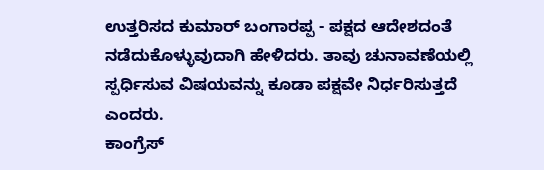ಉತ್ತರಿಸದ ಕುಮಾರ್ ಬಂಗಾರಪ್ಪ - ಪಕ್ಷದ ಆದೇಶದಂತೆ ನಡೆದುಕೊಳ್ಳುವುದಾಗಿ ಹೇಳಿದರು. ತಾವು ಚುನಾವಣೆಯಲ್ಲಿ ಸ್ಪರ್ಧಿಸುವ ವಿಷಯವನ್ನು ಕೂಡಾ ಪಕ್ಷವೇ ನಿರ್ಧರಿಸುತ್ತದೆ ಎಂದರು.
ಕಾಂಗ್ರೆಸ್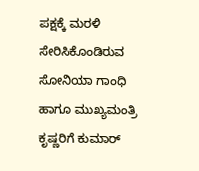ಪಕ್ಷಕ್ಕೆ ಮರಳಿ ಸೇರಿಸಿಕೊಂಡಿರುವ ಸೋನಿಯಾ ಗಾಂಧಿ ಹಾಗೂ ಮುಖ್ಯಮಂತ್ರಿ ಕೃಷ್ಣರಿಗೆ ಕುಮಾರ್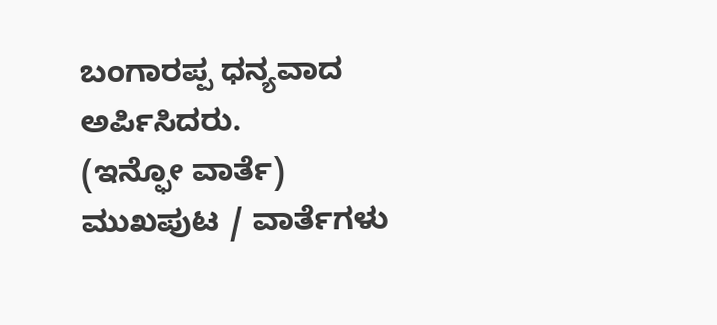ಬಂಗಾರಪ್ಪ ಧನ್ಯವಾದ ಅರ್ಪಿಸಿದರು.
(ಇನ್ಫೋ ವಾರ್ತೆ)
ಮುಖಪುಟ / ವಾರ್ತೆಗಳು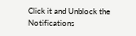Click it and Unblock the Notifications